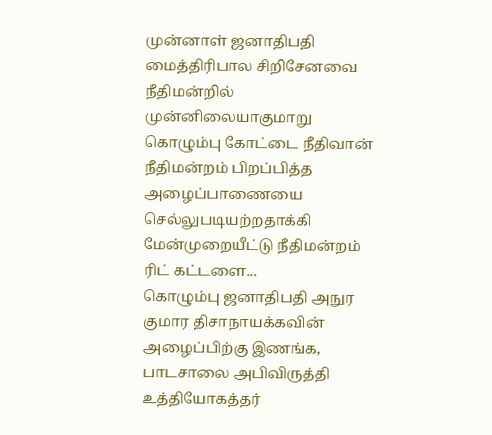முன்னாள் ஜனாதிபதி மைத்திரிபால சிறிசேனவை நீதிமன்றில் முன்னிலையாகுமாறு கொழும்பு கோட்டை நீதிவான் நீதிமன்றம் பிறப்பித்த அழைப்பாணையை செல்லுபடியற்றதாக்கி மேன்முறையீட்டு நீதிமன்றம் ரிட் கட்டளை...
கொழும்பு ஜனாதிபதி அநுர குமார திசாநாயக்கவின் அழைப்பிற்கு இணங்க, பாடசாலை அபிவிருத்தி உத்தியோகத்தர்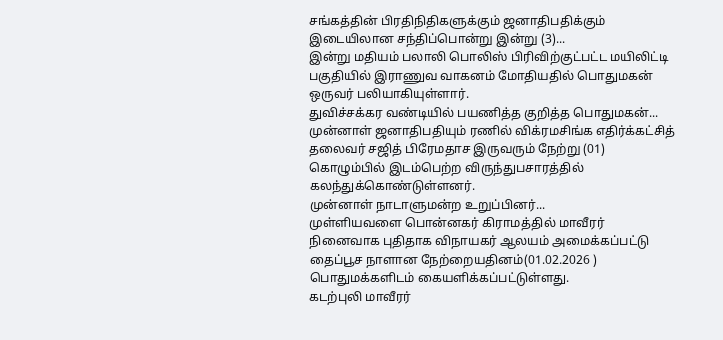சங்கத்தின் பிரதிநிதிகளுக்கும் ஜனாதிபதிக்கும் இடையிலான சந்திப்பொன்று இன்று (3)...
இன்று மதியம் பலாலி பொலிஸ் பிரிவிற்குட்பட்ட மயிலிட்டி பகுதியில் இராணுவ வாகனம் மோதியதில் பொதுமகன் ஒருவர் பலியாகியுள்ளார்.
துவிச்சக்கர வண்டியில் பயணித்த குறித்த பொதுமகன்...
முன்னாள் ஜனாதிபதியும் ரணில் விக்ரமசிங்க எதிர்க்கட்சித் தலைவர் சஜித் பிரேமதாச இருவரும் நேற்று (01) கொழும்பில் இடம்பெற்ற விருந்துபசாரத்தில் கலந்துக்கொண்டுள்ளனர்.
முன்னாள் நாடாளுமன்ற உறுப்பினர்...
முள்ளியவளை பொன்னகர் கிராமத்தில் மாவீரர் நினைவாக புதிதாக விநாயகர் ஆலயம் அமைக்கப்பட்டு தைப்பூச நாளான நேற்றையதினம்(01.02.2026 ) பொதுமக்களிடம் கையளிக்கப்பட்டுள்ளது.
கடற்புலி மாவீரர்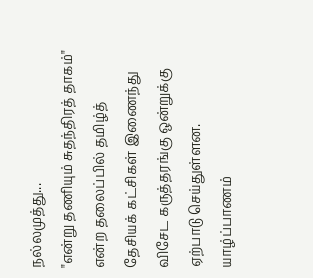நல்லமுத்து...
"என்று தணியும் சுதந்திரத் தாகம்" என்ற தலைப்பில் தமிழ்த் தேசியக் கட்சிகள் இணைந்து விசேட கருத்தரங்கு ஒன்றுக்கு ஏற்பாடு செய்துள்ளன.
யாழ்ப்பாணம்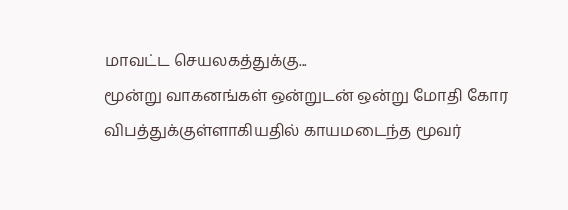மாவட்ட செயலகத்துக்கு...
மூன்று வாகனங்கள் ஒன்றுடன் ஒன்று மோதி கோர விபத்துக்குள்ளாகியதில் காயமடைந்த மூவர்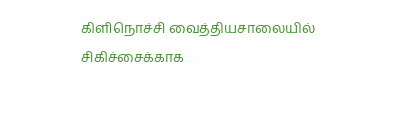கிளிநொச்சி வைத்தியசாலையில் சிகிச்சைக்காக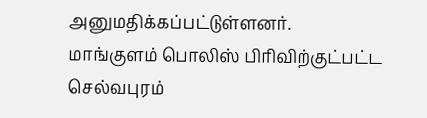அனுமதிக்கப்பட்டுள்ளனர்.
மாங்குளம் பொலிஸ் பிரிவிற்குட்பட்ட செல்வபுரம்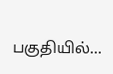பகுதியில்...